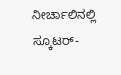ನೀರ್ಚಾಲಿನಲ್ಲಿ ಸ್ಕೂಟರ್-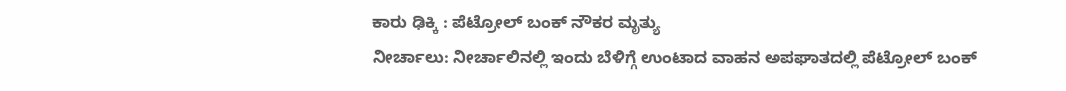ಕಾರು ಢಿಕ್ಕಿ : ಪೆಟ್ರೋಲ್ ಬಂಕ್ ನೌಕರ ಮೃತ್ಯು
ನೀರ್ಚಾಲು: ನೀರ್ಚಾಲಿನಲ್ಲಿ ಇಂದು ಬೆಳಿಗ್ಗೆ ಉಂಟಾದ ವಾಹನ ಅಪಘಾತದಲ್ಲಿ ಪೆಟ್ರೋಲ್ ಬಂಕ್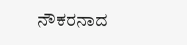ನೌಕರನಾದ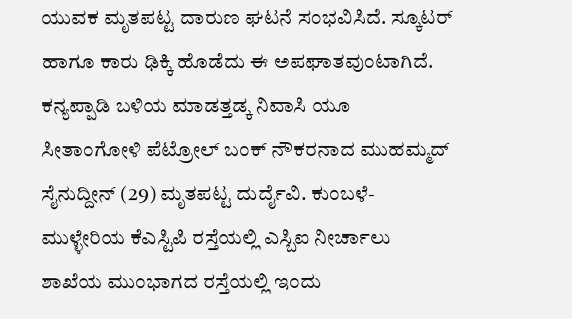ಯುವಕ ಮೃತಪಟ್ಟ ದಾರುಣ ಘಟನೆ ಸಂಭವಿಸಿದೆ. ಸ್ಕೂಟರ್ ಹಾಗೂ ಕಾರು ಢಿಕ್ಕಿ ಹೊಡೆದು ಈ ಅಪಘಾತವುಂಟಾಗಿದೆ. ಕನ್ಯಪ್ಪಾಡಿ ಬಳಿಯ ಮಾಡತ್ತಡ್ಕ ನಿವಾಸಿ ಯೂ ಸೀತಾಂಗೋಳಿ ಪೆಟ್ರೋಲ್ ಬಂಕ್ ನೌಕರನಾದ ಮುಹಮ್ಮದ್ ಸೈನುದ್ದೀನ್ (29) ಮೃತಪಟ್ಟ ದುರ್ದೈವಿ. ಕುಂಬಳೆ-ಮುಳ್ಳೇರಿಯ ಕೆಎಸ್ಟಿಪಿ ರಸ್ತೆಯಲ್ಲಿ ಎಸ್ಬಿಐ ನೀರ್ಚಾಲು ಶಾಖೆಯ ಮುಂಭಾಗದ ರಸ್ತೆಯಲ್ಲಿ ಇಂದು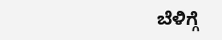ಬೆಳಿಗ್ಗೆ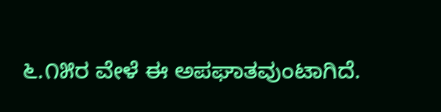೬.೧೫ರ ವೇಳೆ ಈ ಅಪಘಾತವುಂಟಾಗಿದೆ.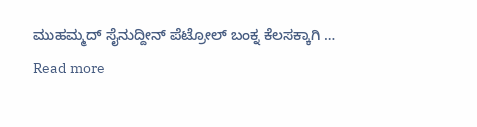ಮುಹಮ್ಮದ್ ಸೈನುದ್ದೀನ್ ಪೆಟ್ರೋಲ್ ಬಂಕ್ನ ಕೆಲಸಕ್ಕಾಗಿ …
Read more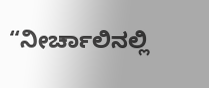“ನೀರ್ಚಾಲಿನಲ್ಲಿ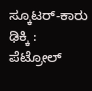ಸ್ಕೂಟರ್-ಕಾರು ಢಿಕ್ಕಿ : ಪೆಟ್ರೋಲ್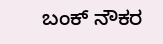ಬಂಕ್ ನೌಕರ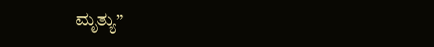ಮೃತ್ಯು”